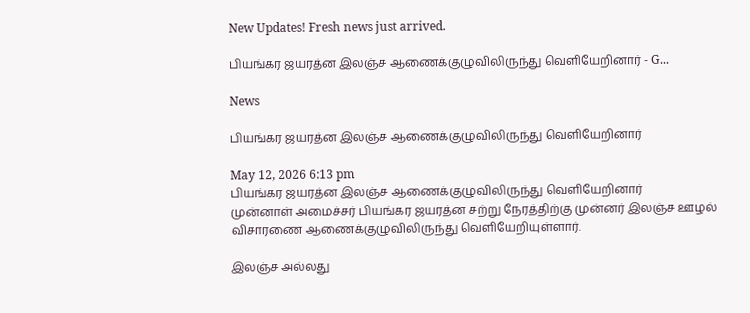New Updates! Fresh news just arrived.

பியங்கர ஜயரத்ன இலஞ்ச ஆணைக்குழுவிலிருந்து வெளியேறினார் - G...

News

பியங்கர ஜயரத்ன இலஞ்ச ஆணைக்குழுவிலிருந்து வெளியேறினார்

May 12, 2026 6:13 pm
பியங்கர ஜயரத்ன இலஞ்ச ஆணைக்குழுவிலிருந்து வெளியேறினார்
முன்னாள் அமைச்சர் பியங்கர ஜயரத்ன சற்று நேரத்திற்கு முன்னர் இலஞ்ச ஊழல் விசாரணை ஆணைக்குழுவிலிருந்து வெளியேறியுள்ளார்.

இலஞ்ச அல்லது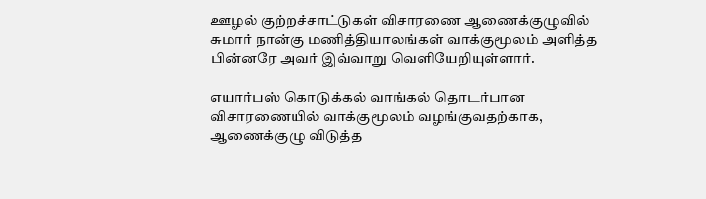ஊழல் குற்றச்சாட்டுகள் விசாரணை ஆணைக்குழுவில் சுமார் நான்கு மணித்தியாலங்கள் வாக்குமூலம் அளித்த பின்னரே அவர் இவ்வாறு வெளியேறியுள்ளார்.

எயார்பஸ் கொடுக்கல் வாங்கல் தொடர்பான விசாரணையில் வாக்குமூலம் வழங்குவதற்காக, ஆணைக்குழு விடுத்த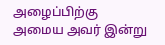அழைப்பிற்கு அமைய அவர் இன்று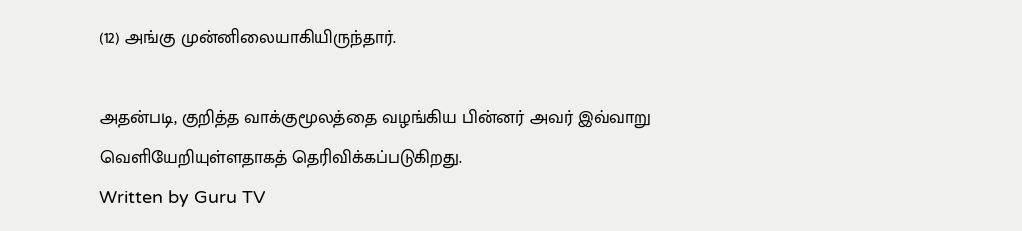(12) அங்கு முன்னிலையாகியிருந்தார்.

அதன்படி, குறித்த வாக்குமூலத்தை வழங்கிய பின்னர் அவர் இவ்வாறு வெளியேறியுள்ளதாகத் தெரிவிக்கப்படுகிறது.
Written by Guru TV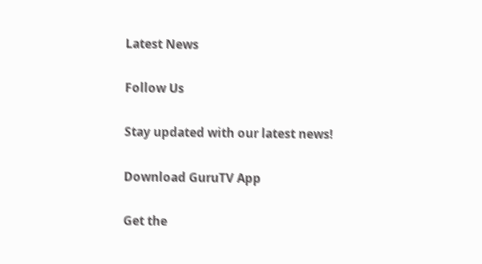Latest News

Follow Us

Stay updated with our latest news!

Download GuruTV App

Get the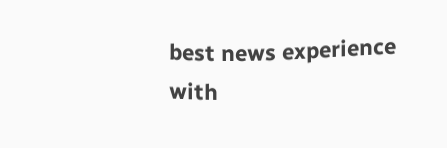best news experience with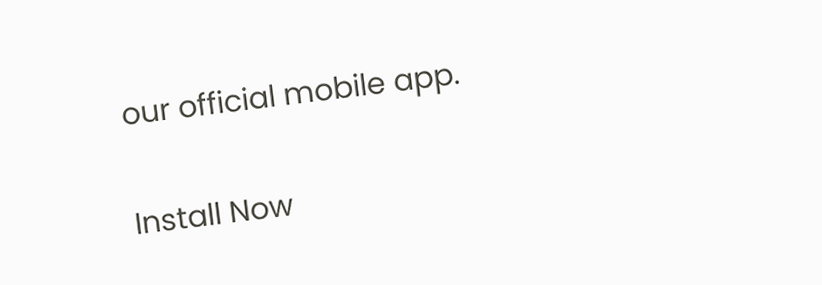our official mobile app.

Install Now